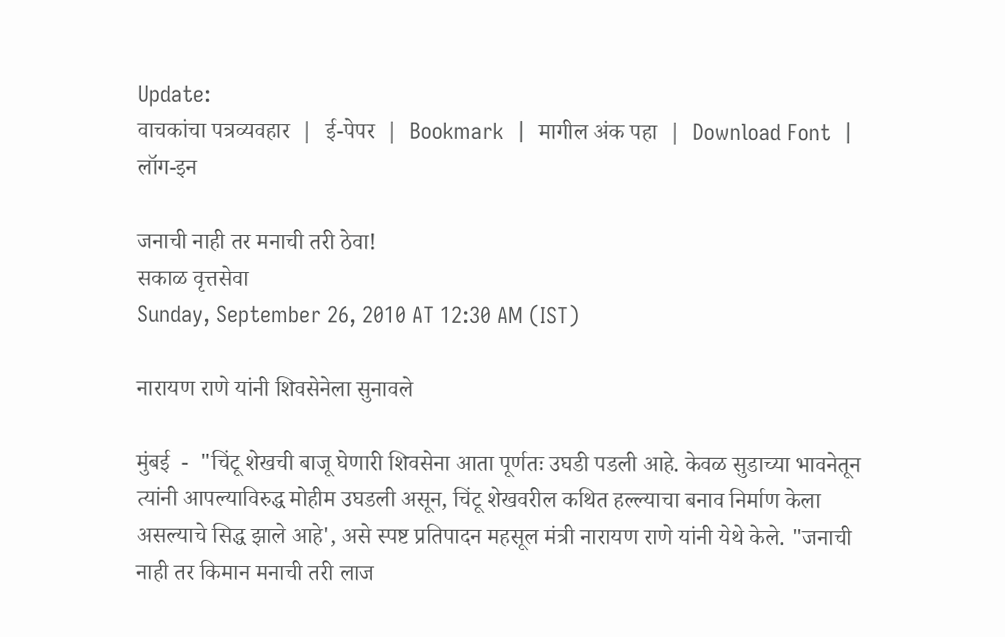Update:
वाचकांचा पत्रव्यवहार  |  ई-पेपर  |  Bookmark  |  मागील अंक पहा  |  Download Font  |  लॉग-इन

जनाची नाही तर मनाची तरी ठेवा!
सकाळ वृत्तसेवा
Sunday, September 26, 2010 AT 12:30 AM (IST)

नारायण राणे यांनी शिवसेनेला सुनावले

मुंबई  -  "चिंटू शेखची बाजू घेणारी शिवसेना आता पूर्णतः उघडी पडली आहे. केवळ सुडाच्या भावनेतून त्यांनी आपल्याविरुद्ध मोहीम उघडली असून, चिंटू शेखवरील कथित हल्ल्याचा बनाव निर्माण केला असल्याचे सिद्ध झाले आहे', असे स्पष्ट प्रतिपादन महसूल मंत्री नारायण राणे यांनी येथे केले. "जनाची नाही तर किमान मनाची तरी लाज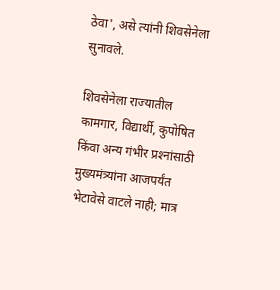ठेवा', असे त्यांनी शिवसेनेला सुनावले.

शिवसेनेला राज्यातील कामगार, विद्यार्थी, कुपोषित किंवा अन्य गंभीर प्रश्‍नांसाठी मुख्यमंत्र्यांना आजपर्यंत भेटावेसे वाटले नाही; मात्र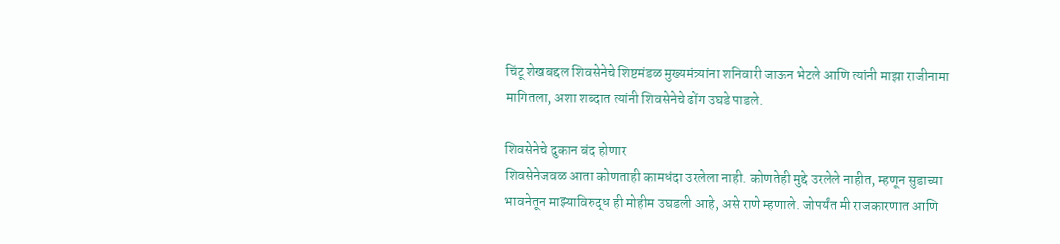चिंटू शेखबद्दल शिवसेनेचे शिष्टमंडळ मुख्यमंत्र्यांना शनिवारी जाऊन भेटले आणि त्यांनी माझा राजीनामा मागितला, अशा शब्दात त्यांनी शिवसेनेचे ढोंग उघडे पाडले.

शिवसेनेचे दुकान बंद होणार
शिवसेनेजवळ आता कोणताही कामधंदा उरलेला नाही. कोणतेही मुद्दे उरलेले नाहीत, म्हणून सुडाच्या भावनेतून माझ्याविरुद्ध ही मोहीम उघडली आहे, असे राणे म्हणाले. जोपर्यंत मी राजकारणात आणि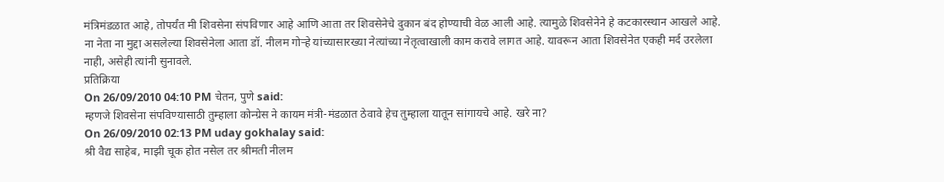मंत्रिमंडळात आहे, तोपर्यंत मी शिवसेना संपविणार आहे आणि आता तर शिवसेनेचे दुकान बंद होण्याची वेळ आली आहे. त्यामुळे शिवसेनेने हे कटकारस्थान आखले आहे. ना नेता ना मुद्दा असलेल्या शिवसेनेला आता डॉ. नीलम गोऱ्हे यांच्यासारख्या नेत्यांच्या नेतृत्वाखाली काम करावे लागत आहे. यावरून आता शिवसेनेत एकही मर्द उरलेला नाही, असेही त्यांनी सुनावले.
प्रतिक्रिया
On 26/09/2010 04:10 PM चेतन, पुणे said:
म्हणजे शिवसेना संपविण्यासाठी तुम्हाला कोन्ग्रेस ने कायम मंत्री-मंडळात ठेवावे हेच तुम्हाला यातून सांगायचे आहे. खरे ना?
On 26/09/2010 02:13 PM uday gokhalay said:
श्री वैद्य साहेब, माझी चूक होत नसेल तर श्रीमती नीलम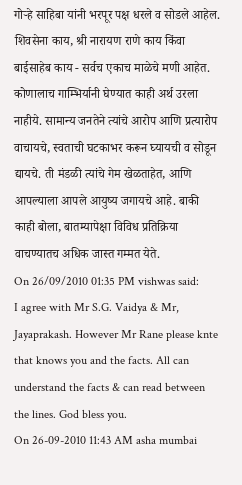गोऱ्हे साहिबा यांनी भरपूर पक्ष धरले व सोडले आहेल. शिवसेना काय, श्री नारायण राणे काय किंवा बाईसाहेब काय - सर्वच एकाच माळेचे मणी आहेत. कोणालाच गाम्भिर्यानी घेण्यात काही अर्थ उरला नाहीये. सामान्य जनतेने त्यांचे आरोप आणि प्रत्यारोप वाचायचे, स्वताची घटकाभर करून घ्यायची व सोडून द्यायचे. ती मंडळी त्यांचे गेम खेळताहेत, आणि आपल्याला आपले आयुष्य जगायचे आहे. बाकी काही बोला, बातम्यापेक्षा विविध प्रतिक्रिया वाचण्यातच अधिक जास्त गम्मत येते.
On 26/09/2010 01:35 PM vishwas said:
I agree with Mr S.G. Vaidya & Mr, Jayaprakash. However Mr Rane please knte that knows you and the facts. All can understand the facts & can read between the lines. God bless you.
On 26-09-2010 11:43 AM asha mumbai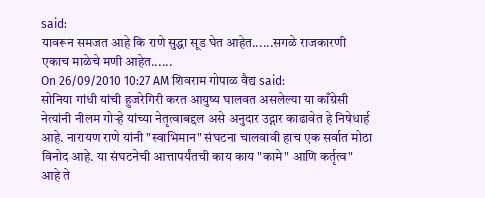said:
यावरून समजत आहे कि राणे सुद्धा सूड घेत आहेत......सगळे राजकारणी एकाच माळेचे मणी आहेत......
On 26/09/2010 10:27 AM शिवराम गोपाळ वैद्य said:
सोनिया गांधी यांची हुजरेगिरी करत आयुष्य घालवत असलेल्या या काँग्रेसी नेत्यांनी नीलम गोऱ्हे यांच्या नेतृत्वाबद्दल असे अनुदार उद्गार काढावेत हे निषेधार्ह आहे. नारायण राणे यांनी "स्वाभिमान" संघटना चालवावी हाच एक सर्वात मोठा विनोद आहे. या संघटनेची आत्तापर्यंतची काय काय "कामे" आणि कर्तृत्व" आहे ते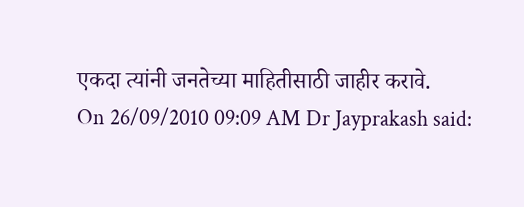एकदा त्यांनी जनतेच्या माहितीसाठी जाहीर करावे.
On 26/09/2010 09:09 AM Dr Jayprakash said: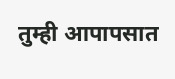तुम्ही आपापसात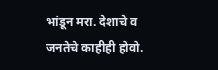भांडून मरा. देशाचे व जनतेचे काहीही होवो.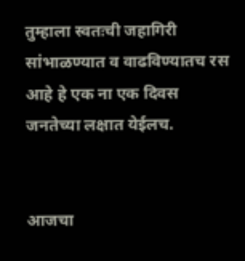तुम्हाला स्वतःची जहागिरी सांभाळण्यात व वाढविण्यातच रस आहे हे एक ना एक दिवस जनतेच्या लक्षात येईलच.


आजचा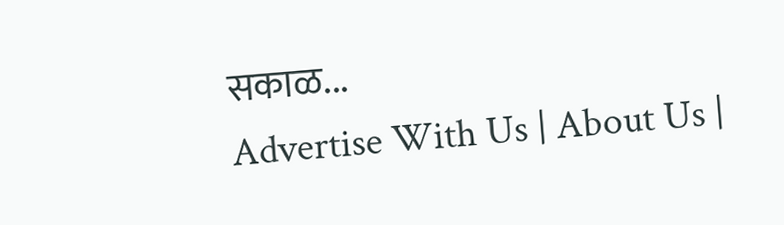सकाळ...
Advertise With Us | About Us |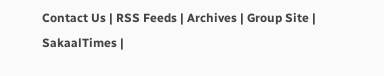Contact Us | RSS Feeds | Archives | Group Site | SakaalTimes |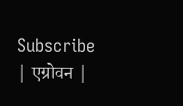Subscribe | एग्रोवन |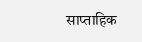साप्ताहिक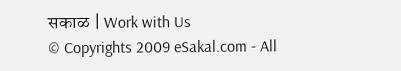सकाळ | Work with Us
© Copyrights 2009 eSakal.com - All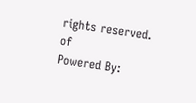rights reserved.
of
Powered By: